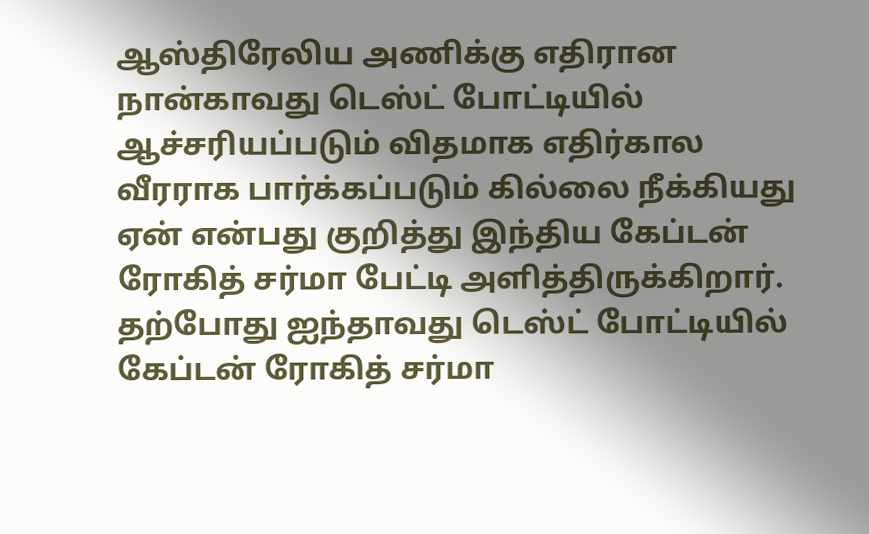ஆஸ்திரேலிய அணிக்கு எதிரான நான்காவது டெஸ்ட் போட்டியில் ஆச்சரியப்படும் விதமாக எதிர்கால வீரராக பார்க்கப்படும் கில்லை நீக்கியது ஏன் என்பது குறித்து இந்திய கேப்டன் ரோகித் சர்மா பேட்டி அளித்திருக்கிறார்.
தற்போது ஐந்தாவது டெஸ்ட் போட்டியில் கேப்டன் ரோகித் சர்மா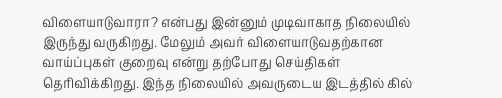விளையாடுவாரா? என்பது இன்னும் முடிவாகாத நிலையில் இருந்து வருகிறது. மேலும் அவர் விளையாடுவதற்கான வாய்ப்புகள் குறைவு என்று தற்போது செய்திகள் தெரிவிக்கிறது. இந்த நிலையில் அவருடைய இடத்தில் கில்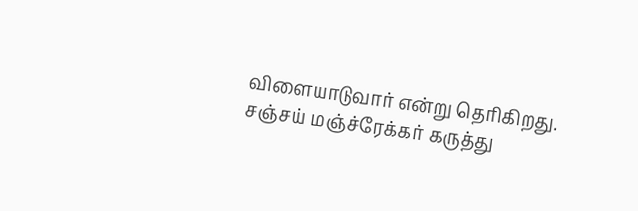விளையாடுவார் என்று தெரிகிறது.
சஞ்சய் மஞ்ச்ரேக்கர் கருத்து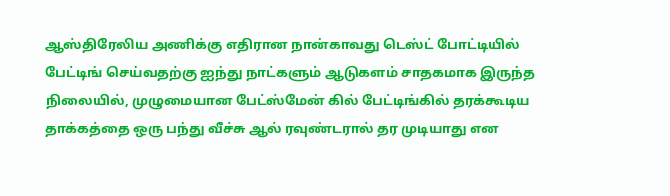ஆஸ்திரேலிய அணிக்கு எதிரான நான்காவது டெஸ்ட் போட்டியில் பேட்டிங் செய்வதற்கு ஐந்து நாட்களும் ஆடுகளம் சாதகமாக இருந்த நிலையில், முழுமையான பேட்ஸ்மேன் கில் பேட்டிங்கில் தரக்கூடிய தாக்கத்தை ஒரு பந்து வீச்சு ஆல் ரவுண்டரால் தர முடியாது என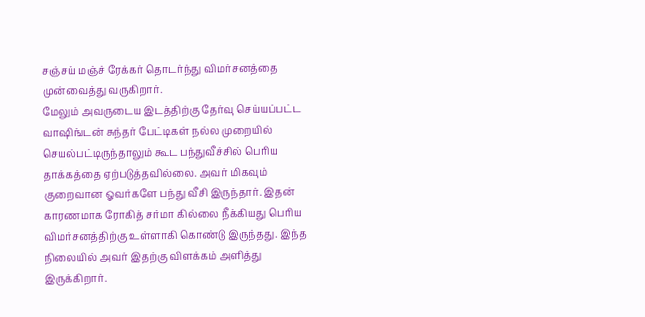சஞ்சய் மஞ்ச் ரேக்கர் தொடர்ந்து விமர்சனத்தை முன்வைத்து வருகிறார்.
மேலும் அவருடைய இடத்திற்கு தேர்வு செய்யப்பட்ட வாஷிங்டன் சுந்தர் பேட்டிகள் நல்ல முறையில் செயல்பட்டிருந்தாலும் கூட பந்துவீச்சில் பெரிய தாக்கத்தை ஏற்படுத்தவில்லை. அவர் மிகவும் குறைவான ஓவர்களே பந்து வீசி இருந்தார். இதன் காரணமாக ரோகித் சர்மா கில்லை நீக்கியது பெரிய விமர்சனத்திற்கு உள்ளாகி கொண்டு இருந்தது. இந்த நிலையில் அவர் இதற்கு விளக்கம் அளித்து இருக்கிறார்.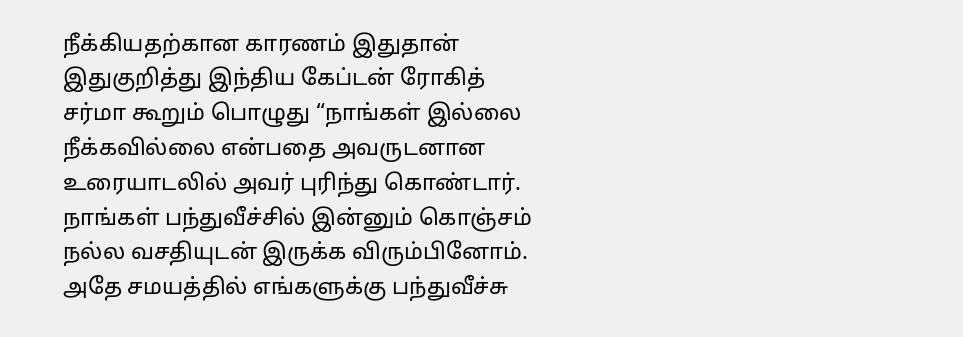நீக்கியதற்கான காரணம் இதுதான்
இதுகுறித்து இந்திய கேப்டன் ரோகித் சர்மா கூறும் பொழுது “நாங்கள் இல்லை நீக்கவில்லை என்பதை அவருடனான உரையாடலில் அவர் புரிந்து கொண்டார். நாங்கள் பந்துவீச்சில் இன்னும் கொஞ்சம் நல்ல வசதியுடன் இருக்க விரும்பினோம். அதே சமயத்தில் எங்களுக்கு பந்துவீச்சு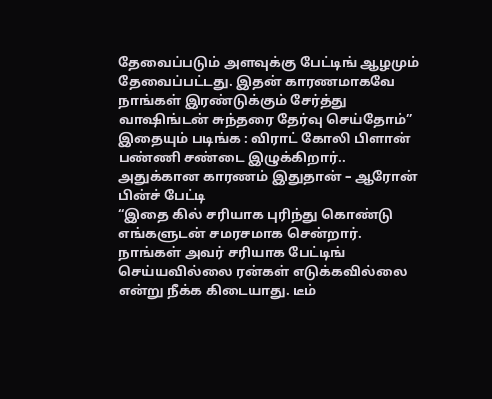தேவைப்படும் அளவுக்கு பேட்டிங் ஆழமும் தேவைப்பட்டது. இதன் காரணமாகவே நாங்கள் இரண்டுக்கும் சேர்த்து வாஷிங்டன் சுந்தரை தேர்வு செய்தோம்”
இதையும் படிங்க : விராட் கோலி பிளான் பண்ணி சண்டை இழுக்கிறார்.. அதுக்கான காரணம் இதுதான் – ஆரோன் பின்ச் பேட்டி
“இதை கில் சரியாக புரிந்து கொண்டு எங்களுடன் சமரசமாக சென்றார். நாங்கள் அவர் சரியாக பேட்டிங் செய்யவில்லை ரன்கள் எடுக்கவில்லை என்று நீக்க கிடையாது. டீம்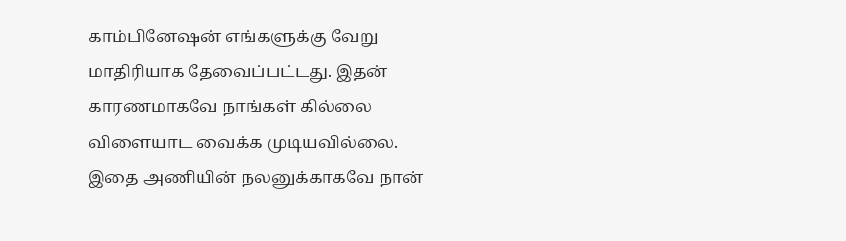காம்பினேஷன் எங்களுக்கு வேறு மாதிரியாக தேவைப்பட்டது. இதன் காரணமாகவே நாங்கள் கில்லை விளையாட வைக்க முடியவில்லை. இதை அணியின் நலனுக்காகவே நான்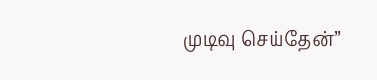முடிவு செய்தேன்”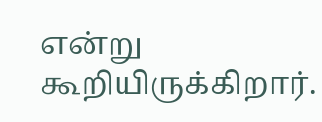என்று கூறியிருக்கிறார்.